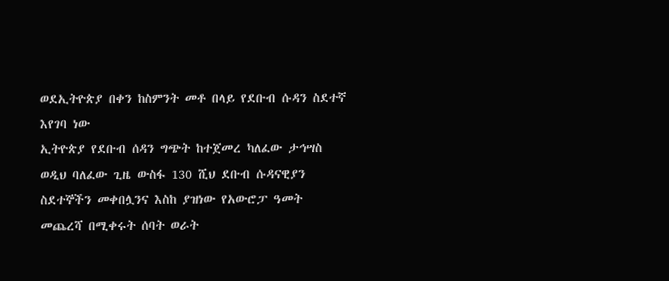ወደኢትዮጵያ በቀን ከስምንት መቶ በላይ የደቡብ ሱዳን ስደተኛ እየገባ ነው
ኢትዮጵያ የደቡብ ሰዳን ግጭት ከተጀመረ ካለፈው ታኅሣስ ወዲህ ባለፈው ጊዜ ውስፋ 130 ሺህ ደቡብ ሱዳናዊያን ስደተኞችን መቀበሏንና እስከ ያዝነው የአውሮፓ ዓመት መጨረሻ በሚቀሩት ሰባት ወራት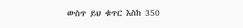ውስጥ ይህ ቁጥር እስከ 350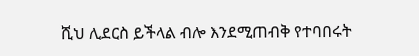ሺህ ሊደርስ ይችላል ብሎ እንደሚጠብቅ የተባበሩት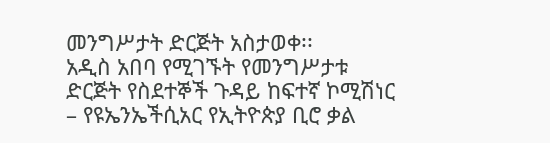መንግሥታት ድርጅት አስታወቀ፡፡
አዲስ አበባ የሚገኙት የመንግሥታቱ ድርጅት የስደተኞች ጉዳይ ከፍተኛ ኮሚሽነር – የዩኤንኤችሲአር የኢትዮጵያ ቢሮ ቃል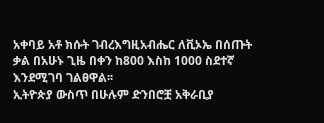አቀባይ አቶ ክሱት ገብረእግዚአብሔር ለቪኦኤ በሰጡት ቃል በአሁኑ ጊዜ በቀን ከ800 እስከ 1000 ስደተኛ እንደሚገባ ገልፀዋል፡፡
ኢትዮጵያ ውስጥ በሁሉም ድንበሮቿ አቅራቢያ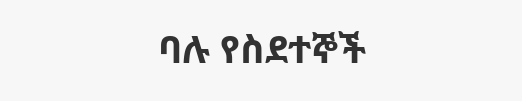ባሉ የስደተኞች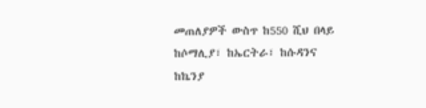መጠለያዎች ውስጥ ከ550 ሺህ በላይ ከሶማሊያ፣ ከኤርትራ፣ ከሱዳንና ከኬንያ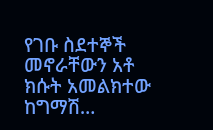የገቡ ስደተኞች መኖራቸውን አቶ ክሱት አመልክተው ከግማሽ…